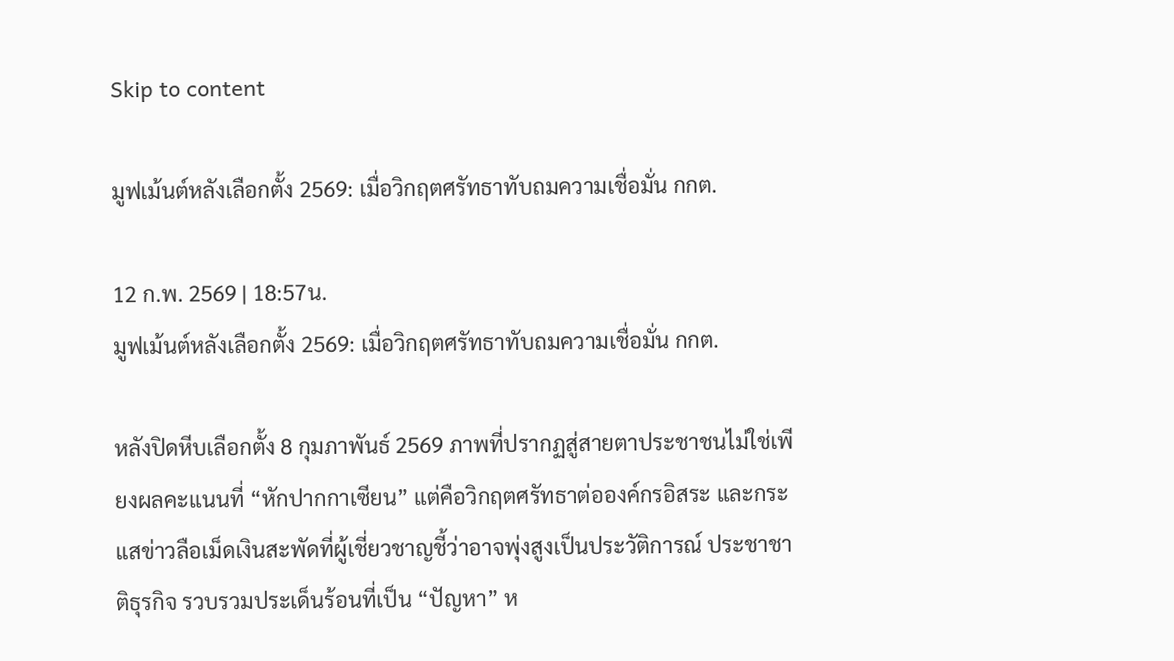Skip to content

มูฟเม้นต์หลังเลือกตั้ง 2569: เมื่อวิกฤตศรัทธาทับถมความเชื่อมั่น กกต.

12 ก.พ. 2569 | 18:57น.
มูฟเม้นต์หลังเลือกตั้ง 2569: เมื่อวิกฤตศรัทธาทับถมความเชื่อมั่น กกต.

หลังปิดหีบเลือกตั้ง 8 กุมภาพันธ์ 2569 ภาพที่ปรากฏสู่สายตาประชาชนไม่ใช่เพียงผลคะแนนที่ “หักปากกาเซียน” แต่คือวิกฤตศรัทธาต่อองค์กรอิสระ และกระแสข่าวลือเม็ดเงินสะพัดที่ผู้เชี่ยวชาญชี้ว่าอาจพุ่งสูงเป็นประวัติการณ์ ประชาชาติธุรกิจ รวบรวมประเด็นร้อนที่เป็น “ปัญหา” ห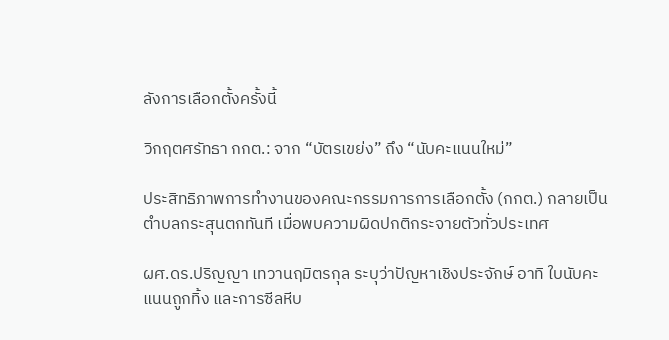ลังการเลือกตั้งครั้งนี้

วิกฤตศรัทธา กกต.: จาก “บัตรเขย่ง” ถึง “นับคะแนนใหม่”

ประสิทธิภาพการทำงานของคณะกรรมการการเลือกตั้ง (กกต.) กลายเป็นตำบลกระสุนตกทันที เมื่อพบความผิดปกติกระจายตัวทั่วประเทศ

ผศ.ดร.ปริญญา เทวานฤมิตรกุล ระบุว่าปัญหาเชิงประจักษ์ อาทิ ใบนับคะแนนถูกทิ้ง และการซีลหีบ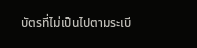บัตรที่ไม่เป็นไปตามระเบี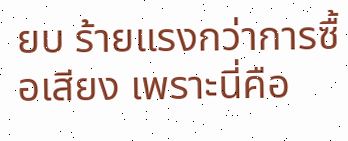ยบ ร้ายแรงกว่าการซื้อเสียง เพราะนี่คือ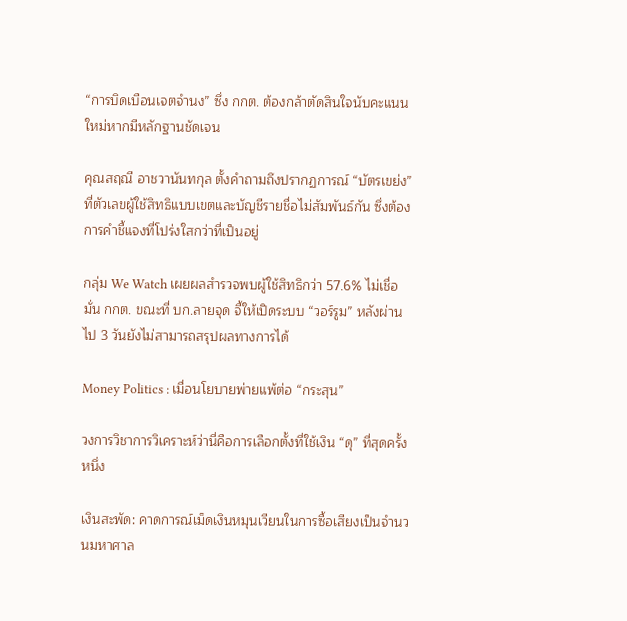“การบิดเบือนเจตจำนง” ซึ่ง กกต. ต้องกล้าตัดสินใจนับคะแนนใหม่หากมีหลักฐานชัดเจน

คุณสฤณี อาชวานันทกุล ตั้งคำถามถึงปรากฏการณ์ “บัตรเขย่ง” ที่ตัวเลขผู้ใช้สิทธิแบบเขตและบัญชีรายชื่อไม่สัมพันธ์กัน ซึ่งต้องการคำชี้แจงที่โปร่งใสกว่าที่เป็นอยู่

กลุ่ม We Watch เผยผลสำรวจพบผู้ใช้สิทธิกว่า 57.6% ไม่เชื่อมั่น กกต. ขณะที่ บก.ลายจุด จี้ให้เปิดระบบ “วอร์รูม” หลังผ่านไป 3 วันยังไม่สามารถสรุปผลทางการได้

Money Politics : เมื่อนโยบายพ่ายแพ้ต่อ “กระสุน”

วงการวิชาการวิเคราะห์ว่านี่คือการเลือกตั้งที่ใช้เงิน “ดุ” ที่สุดครั้งหนึ่ง

เงินสะพัด: คาดการณ์เม็ดเงินหมุนเวียนในการซื้อเสียงเป็นจำนวนมหาศาล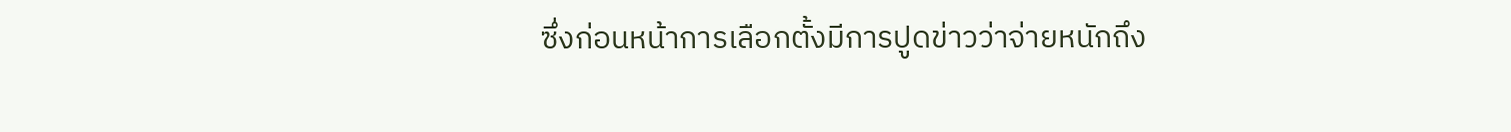ซึ่งก่อนหน้าการเลือกตั้งมีการปูดข่าวว่าจ่ายหนักถึง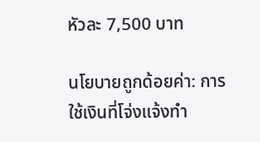หัวละ 7,500 บาท

นโยบายถูกด้อยค่า: การใช้เงินที่โจ่งแจ้งทำ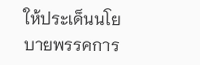ให้ประเด็นนโยบายพรรคการ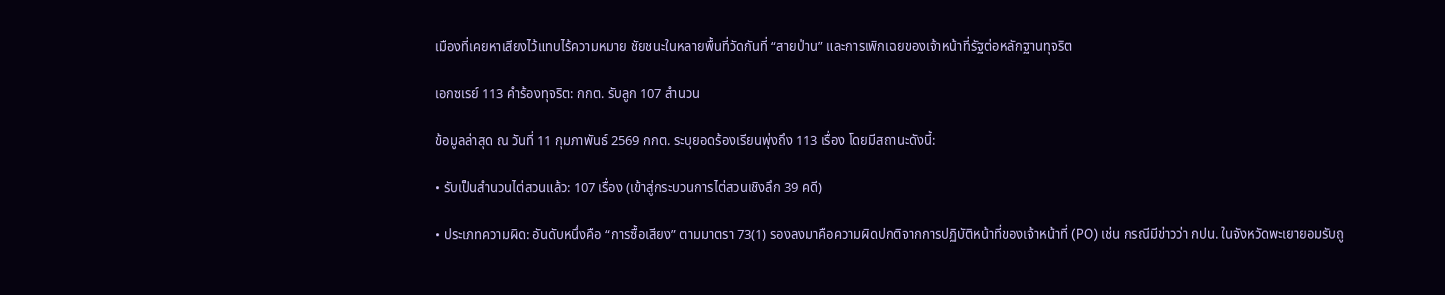เมืองที่เคยหาเสียงไว้แทบไร้ความหมาย ชัยชนะในหลายพื้นที่วัดกันที่ “สายป่าน” และการเพิกเฉยของเจ้าหน้าที่รัฐต่อหลักฐานทุจริต

เอกซเรย์ 113 คำร้องทุจริต: กกต. รับลูก 107 สำนวน

ข้อมูลล่าสุด ณ วันที่ 11 กุมภาพันธ์ 2569 กกต. ระบุยอดร้องเรียนพุ่งถึง 113 เรื่อง โดยมีสถานะดังนี้:

• รับเป็นสำนวนไต่สวนแล้ว: 107 เรื่อง (เข้าสู่กระบวนการไต่สวนเชิงลึก 39 คดี)

• ประเภทความผิด: อันดับหนึ่งคือ “การซื้อเสียง” ตามมาตรา 73(1) รองลงมาคือความผิดปกติจากการปฏิบัติหน้าที่ของเจ้าหน้าที่ (PO) เช่น กรณีมีข่าวว่า กปน. ในจังหวัดพะเยายอมรับถู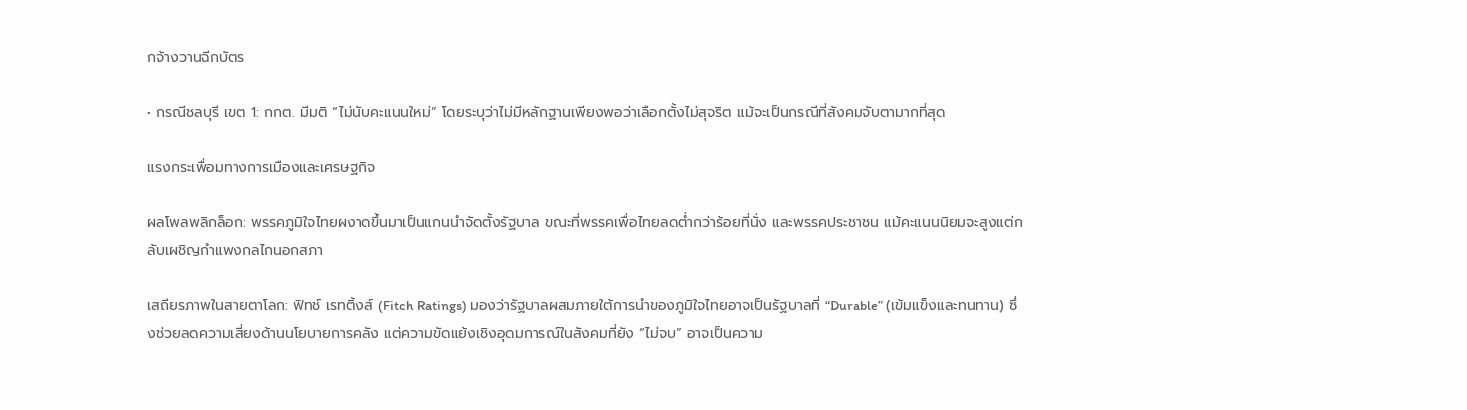กจ้างวานฉีกบัตร

• กรณีชลบุรี เขต 1: กกต. มีมติ “ไม่นับคะแนนใหม่” โดยระบุว่าไม่มีหลักฐานเพียงพอว่าเลือกตั้งไม่สุจริต แม้จะเป็นกรณีที่สังคมจับตามากที่สุด

แรงกระเพื่อมทางการเมืองและเศรษฐกิจ

ผลโพลพลิกล็อก: พรรคภูมิใจไทยผงาดขึ้นมาเป็นแกนนำจัดตั้งรัฐบาล ขณะที่พรรคเพื่อไทยลดต่ำกว่าร้อยที่นั่ง และพรรคประชาชน แม้คะแนนนิยมจะสูงแต่กลับเผชิญกำแพงกลไกนอกสภา

เสถียรภาพในสายตาโลก: ฟิทช์ เรทติ้งส์ (Fitch Ratings) มองว่ารัฐบาลผสมภายใต้การนำของภูมิใจไทยอาจเป็นรัฐบาลที่ “Durable” (เข้มแข็งและทนทาน) ซึ่งช่วยลดความเสี่ยงด้านนโยบายการคลัง แต่ความขัดแย้งเชิงอุดมการณ์ในสังคมที่ยัง “ไม่จบ” อาจเป็นความ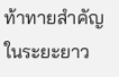ท้าทายสำคัญในระยะยาว